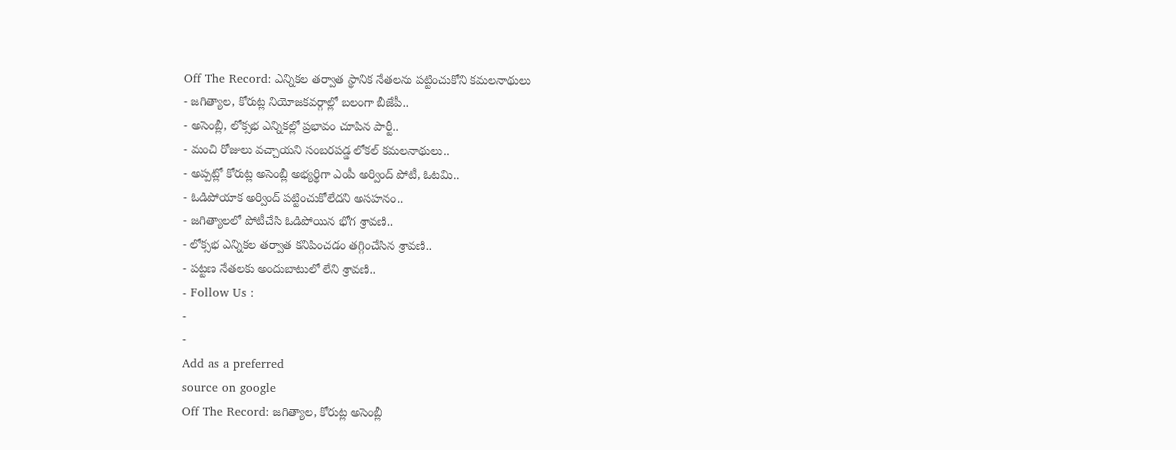Off The Record: ఎన్నికల తర్వాత స్థానిక నేతలను పట్టించుకోని కమలనాథులు
- జగిత్యాల, కోరుట్ల నియోజకవర్గాల్లో బలంగా బీజేపీ..
- అసెంబ్లీ, లోక్సభ ఎన్నికల్లో ప్రభావం చూపిన పార్టీ..
- మంచి రోజులు వచ్చాయని సంబరపడ్డ లోకల్ కమలనాథులు..
- అప్పట్లో కోరుట్ల అసెంబ్లీ అభ్యర్థిగా ఎంపీ అర్వింద్ పోటీ, ఓటమి..
- ఓడిపోయాక అర్వింద్ పట్టించుకోలేదని అసహనం..
- జగిత్యాలలో పోటీచేసి ఓడిపోయిన భోగ శ్రావణి..
- లోక్సభ ఎన్నికల తర్వాత కనిపించడం తగ్గించేసిన శ్రావణి..
- పట్టణ నేతలకు అందుబాటులో లేని శ్రావణి..
- Follow Us :
-
-
Add as a preferred
source on google
Off The Record: జగిత్యాల, కోరుట్ల అసెంబ్లీ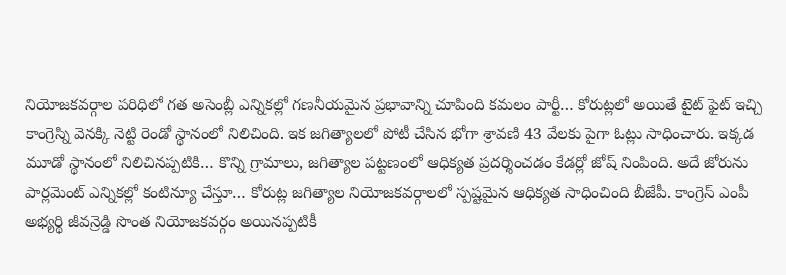నియోజకవర్గాల పరిధిలో గత అసెంబ్లీ ఎన్నికల్లో గణనీయమైన ప్రభావాన్ని చూపింది కమలం పార్టీ… కోరుట్లలో అయితే టైట్ ఫైట్ ఇచ్చి కాంగ్రెస్ని వెనక్కి నెట్టి రెండో స్థానంలో నిలిచింది. ఇక జగిత్యాలలో పోటీ చేసిన భోగా శ్రావణి 43 వేలకు పైగా ఓట్లు సాధించారు. ఇక్కడ మూడో స్థానంలో నిలిచినప్పటికి… కొన్ని గ్రామాలు, జగిత్యాల పట్టణంలో ఆధిక్యత ప్రదర్శించడం కేడర్లో జోష్ నింపింది. అదే జోరును పార్లమెంట్ ఎన్నికల్లో కంటిన్యూ చేస్తూ… కోరుట్ల జగిత్యాల నియోజకవర్గాలలో స్పష్టమైన ఆధిక్యత సాధించింది బీజేపీ. కాంగ్రెస్ ఎంపీ అభ్యర్థి జీవన్రెడ్డి సొంత నియోజకవర్గం అయినప్పటికీ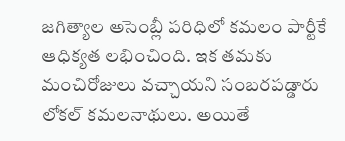జగిత్యాల అసెంబ్లీ పరిధిలో కమలం పార్టీకే ఆధిక్యత లభించింది. ఇక తమకు మంచిరోజులు వచ్చాయని సంబరపడ్డారు లోకల్ కమలనాథులు. అయితే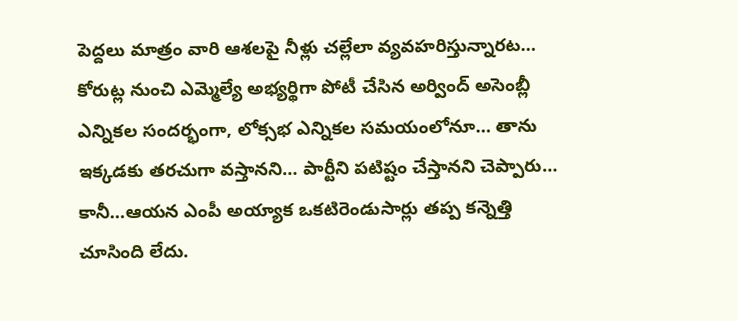పెద్దలు మాత్రం వారి ఆశలపై నీళ్లు చల్లేలా వ్యవహరిస్తున్నారట… కోరుట్ల నుంచి ఎమ్మెల్యే అభ్యర్థిగా పోటీ చేసిన అర్వింద్ అసెంబ్లీ ఎన్నికల సందర్భంగా, లోక్సభ ఎన్నికల సమయంలోనూ… తాను ఇక్కడకు తరచుగా వస్తానని… పార్టీని పటిష్టం చేస్తానని చెప్పారు… కానీ…ఆయన ఎంపీ అయ్యాక ఒకటిరెండుసార్లు తప్ప కన్నెత్తి చూసింది లేదు.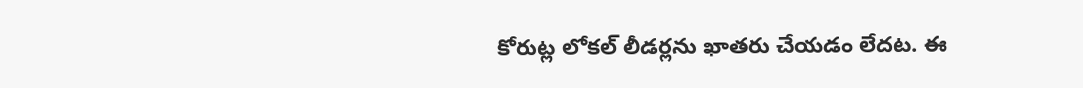కోరుట్ల లోకల్ లీడర్లను ఖాతరు చేయడం లేదట. ఈ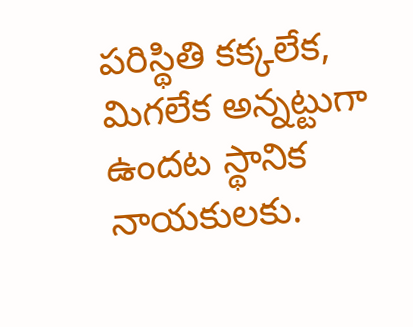పరిస్థితి కక్కలేక, మిగలేక అన్నట్టుగా ఉందట స్థానిక నాయకులకు.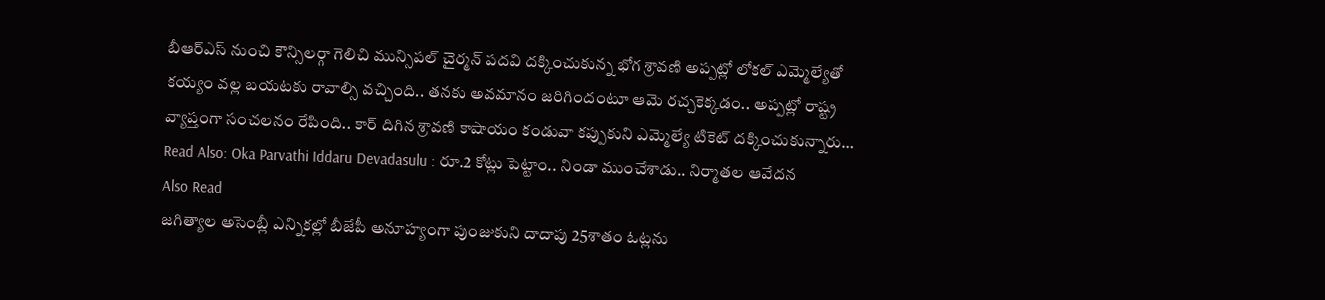బీఆర్ఎస్ నుంచి కౌన్సిలర్గా గెలిచి మున్సిపల్ చైర్మన్ పదవి దక్కించుకున్న భోగ శ్రావణి అప్పట్లో లోకల్ ఎమ్మెల్యేతో కయ్యం వల్ల బయటకు రావాల్సి వచ్చింది.. తనకు అవమానం జరిగిందంటూ ఆమె రచ్చకెక్కడం.. అప్పట్లో రాష్ట్ర వ్యాప్తంగా సంచలనం రేపింది.. కార్ దిగిన శ్రావణి కాషాయం కండువా కప్పుకుని ఎమ్మెల్యే టికెట్ దక్కించుకున్నారు…
Read Also: Oka Parvathi Iddaru Devadasulu : రూ.2 కోట్లు పెట్టాం.. నిండా ముంచేశాడు.. నిర్మాతల ఆవేదన
Also Read
జగిత్యాల అసెంబ్లీ ఎన్నికల్లో బీజేపీ అనూహ్యంగా పుంజుకుని దాదాపు 25శాతం ఓట్లను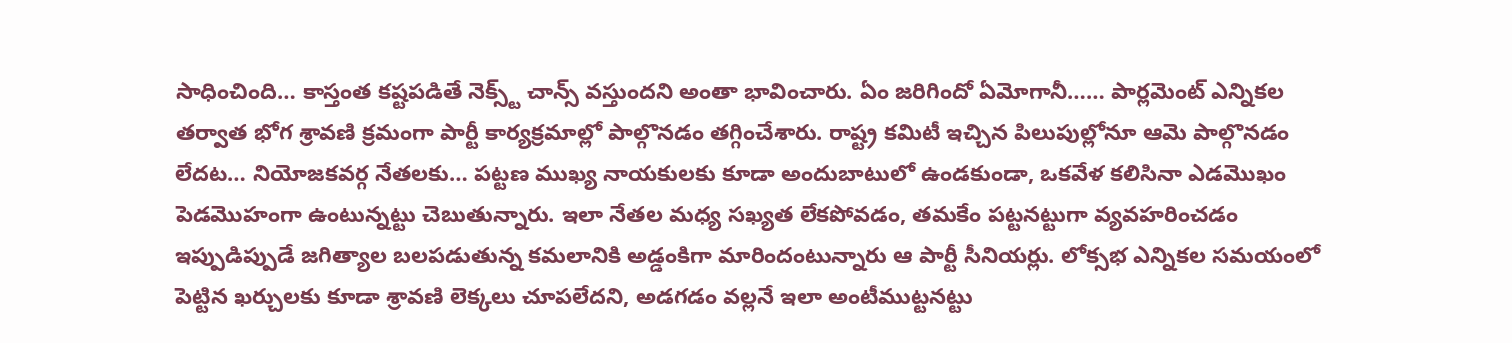సాధించింది… కాస్తంత కష్టపడితే నెక్స్ట్ చాన్స్ వస్తుందని అంతా భావించారు. ఏం జరిగిందో ఏమోగానీ…… పార్లమెంట్ ఎన్నికల తర్వాత భోగ శ్రావణి క్రమంగా పార్టీ కార్యక్రమాల్లో పాల్గొనడం తగ్గించేశారు. రాష్ట్ర కమిటీ ఇచ్చిన పిలుపుల్లోనూ ఆమె పాల్గొనడం లేదట… నియోజకవర్గ నేతలకు… పట్టణ ముఖ్య నాయకులకు కూడా అందుబాటులో ఉండకుండా, ఒకవేళ కలిసినా ఎడమొఖం పెడమొహంగా ఉంటున్నట్టు చెబుతున్నారు. ఇలా నేతల మధ్య సఖ్యత లేకపోవడం, తమకేం పట్టనట్టుగా వ్యవహరించడం ఇప్పుడిప్పుడే జగిత్యాల బలపడుతున్న కమలానికి అడ్డంకిగా మారిందంటున్నారు ఆ పార్టీ సీనియర్లు. లోక్సభ ఎన్నికల సమయంలో పెట్టిన ఖర్చులకు కూడా శ్రావణి లెక్కలు చూపలేదని, అడగడం వల్లనే ఇలా అంటీముట్టనట్టు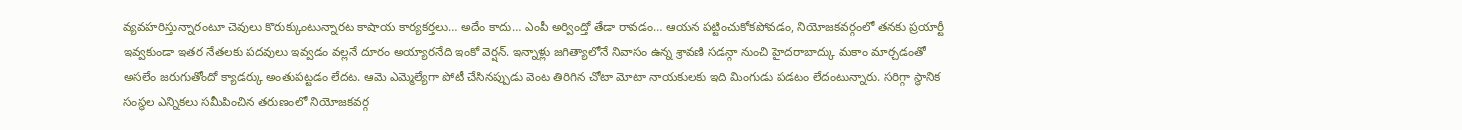వ్యవహరిస్తున్నారంటూ చెవులు కొరుక్కుంటున్నారట కాషాయ కార్యకర్తలు… అదేం కాదు… ఎంపీ అర్వింద్తో తేడా రావడం… ఆయన పట్టించుకోకపోవడం, నియోజకవర్గంలో తనకు ప్రయార్టీ ఇవ్వకుండా ఇతర నేతలకు పదవులు ఇవ్వడం వల్లనే దూరం అయ్యారనేది ఇంకో వెర్షన్. ఇన్నాళ్లు జగిత్యాలోనే నివాసం ఉన్న శ్రావణి సడన్గా నుంచి హైదరాబాద్కు మకాం మార్చడంతో అసలేం జరుగుతోందో క్యాడర్కు అంతుపట్టడం లేదట. ఆమె ఎమ్మెల్యేగా పోటీ చేసినప్పుడు వెంట తిరిగిన చోటా మోటా నాయకులకు ఇది మింగుడు పడటం లేదంటున్నారు. సరిగ్గా స్థానిక సంస్థల ఎన్నికలు సమీపించిన తరుణంలో నియోజకవర్గ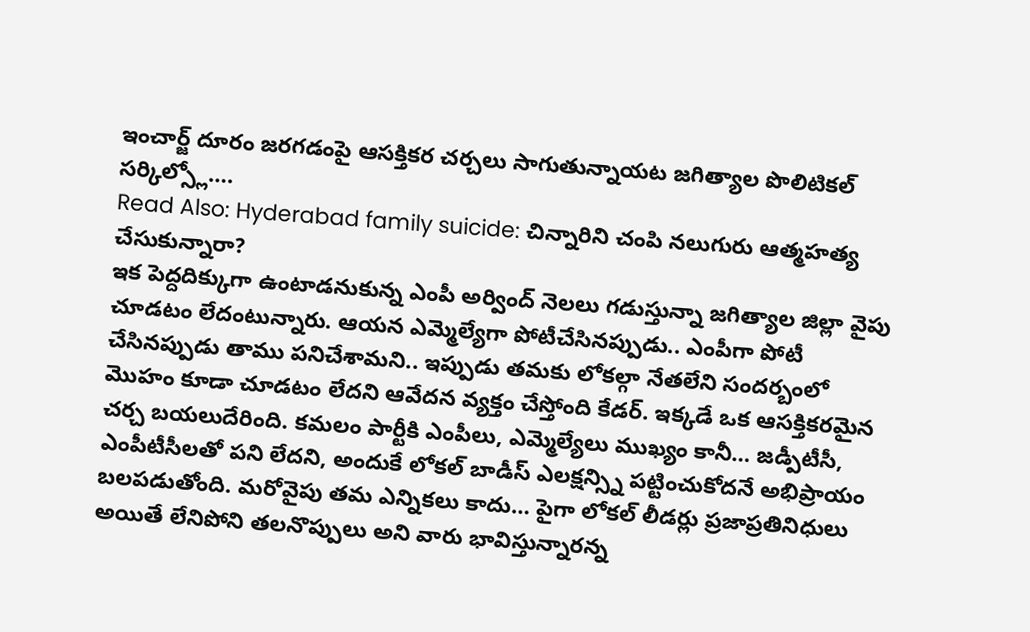ఇంచార్జ్ దూరం జరగడంపై ఆసక్తికర చర్చలు సాగుతున్నాయట జగిత్యాల పొలిటికల్ సర్కిల్స్లో….
Read Also: Hyderabad family suicide: చిన్నారిని చంపి నలుగురు ఆత్మహత్య చేసుకున్నారా?
ఇక పెద్దదిక్కుగా ఉంటాడనుకున్న ఎంపీ అర్వింద్ నెలలు గడుస్తున్నా జగిత్యాల జిల్లా వైపు చూడటం లేదంటున్నారు. ఆయన ఎమ్మెల్యేగా పోటీచేసినప్పుడు.. ఎంపీగా పోటీ చేసినప్పుడు తాము పనిచేశామని.. ఇప్పుడు తమకు లోకల్గా నేతలేని సందర్బంలో మొహం కూడా చూడటం లేదని ఆవేదన వ్యక్తం చేస్తోంది కేడర్. ఇక్కడే ఒక ఆసక్తికరమైన చర్చ బయలుదేరింది. కమలం పార్టీకి ఎంపీలు, ఎమ్మెల్యేలు ముఖ్యం కానీ… జడ్పీటీసీ, ఎంపీటీసీలతో పని లేదని, అందుకే లోకల్ బాడీస్ ఎలక్షన్స్ని పట్టించుకోదనే అభిప్రాయం బలపడుతోంది. మరోవైపు తమ ఎన్నికలు కాదు… పైగా లోకల్ లీడర్లు ప్రజాప్రతినిధులు అయితే లేనిపోని తలనొప్పులు అని వారు భావిస్తున్నారన్న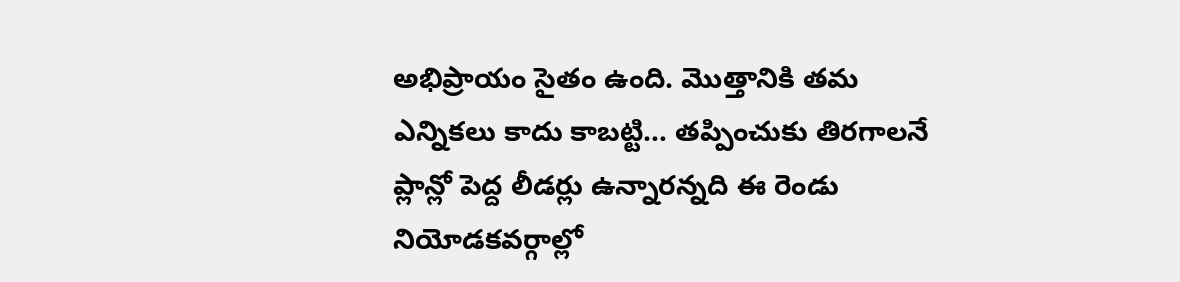అభిప్రాయం సైతం ఉంది. మొత్తానికి తమ ఎన్నికలు కాదు కాబట్టి… తప్పించుకు తిరగాలనే ప్లాన్లో పెద్ద లీడర్లు ఉన్నారన్నది ఈ రెండు నియోడకవర్గాల్లో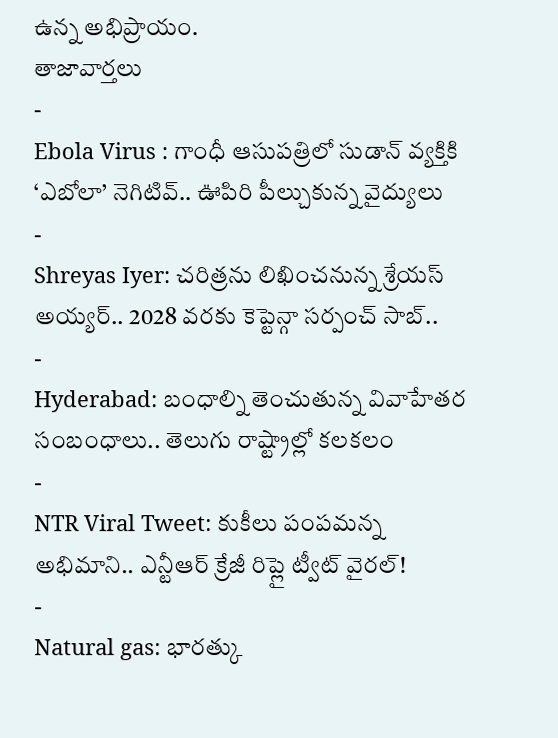ఉన్న అభిప్రాయం.
తాజావార్తలు
-
Ebola Virus : గాంధీ ఆసుపత్రిలో సుడాన్ వ్యక్తికి ‘ఎబోలా’ నెగిటివ్.. ఊపిరి పీల్చుకున్న వైద్యులు
-
Shreyas Iyer: చరిత్రను లిఖించనున్న శ్రేయస్ అయ్యర్.. 2028 వరకు కెప్టెన్గా సర్పంచ్ సాబ్..
-
Hyderabad: బంధాల్ని తెంచుతున్న వివాహేతర సంబంధాలు.. తెలుగు రాష్ట్రాల్లో కలకలం
-
NTR Viral Tweet: కుకీలు పంపమన్న అభిమాని.. ఎన్టీఆర్ క్రేజీ రిప్లై ట్వీట్ వైరల్!
-
Natural gas: భారత్కు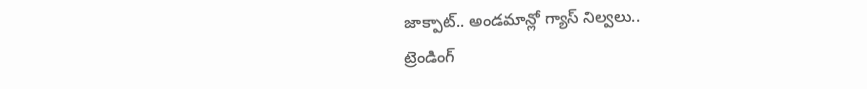జాక్పాట్.. అండమాన్లో గ్యాస్ నిల్వలు..
ట్రెండింగ్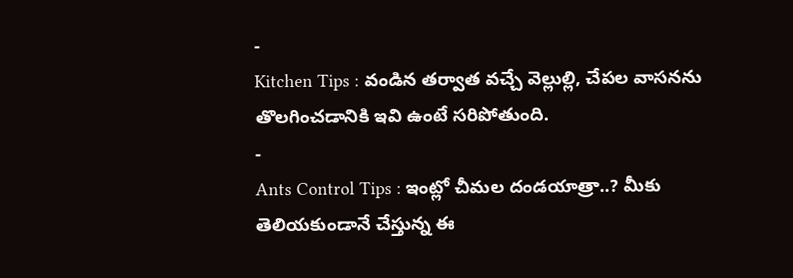-
Kitchen Tips : వండిన తర్వాత వచ్చే వెల్లుల్లి, చేపల వాసనను తొలగించడానికి ఇవి ఉంటే సరిపోతుంది.
-
Ants Control Tips : ఇంట్లో చీమల దండయాత్రా..? మీకు తెలియకుండానే చేస్తున్న ఈ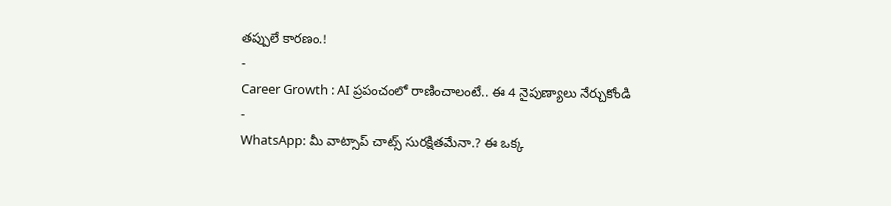తప్పులే కారణం.!
-
Career Growth : AI ప్రపంచంలో రాణించాలంటే.. ఈ 4 నైపుణ్యాలు నేర్చుకోండి
-
WhatsApp: మీ వాట్సాప్ చాట్స్ సురక్షితమేనా.? ఈ ఒక్క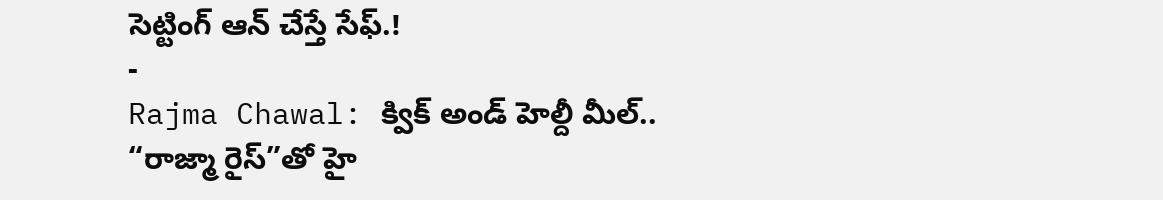సెట్టింగ్ ఆన్ చేస్తే సేఫ్.!
-
Rajma Chawal: క్విక్ అండ్ హెల్దీ మీల్.. “రాజ్మా రైస్”తో హై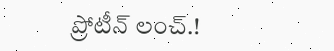ప్రోటీన్ లంచ్.!